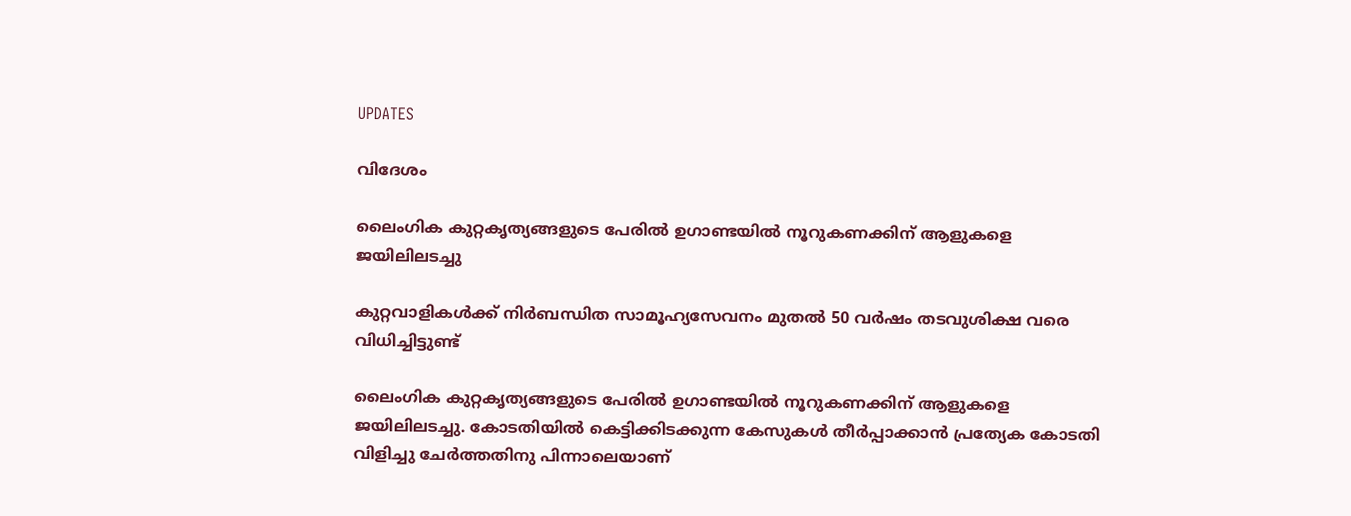UPDATES

വിദേശം

ലൈംഗിക കുറ്റകൃത്യങ്ങളുടെ പേരില്‍ ഉഗാണ്ടയില്‍ നൂറുകണക്കിന് ആളുകളെ ജയിലിലടച്ചു

കുറ്റവാളികള്‍ക്ക് നിര്‍ബന്ധിത സാമൂഹ്യസേവനം മുതല്‍ 50 വർഷം തടവുശിക്ഷ വരെ വിധിച്ചിട്ടുണ്ട്

ലൈംഗിക കുറ്റകൃത്യങ്ങളുടെ പേരില്‍ ഉഗാണ്ടയില്‍ നൂറുകണക്കിന് ആളുകളെ ജയിലിലടച്ചു. കോടതിയില്‍ കെട്ടിക്കിടക്കുന്ന കേസുകള്‍ തീര്‍പ്പാക്കാന്‍ പ്രത്യേക കോടതി വിളിച്ചു ചേര്‍ത്തതിനു പിന്നാലെയാണ്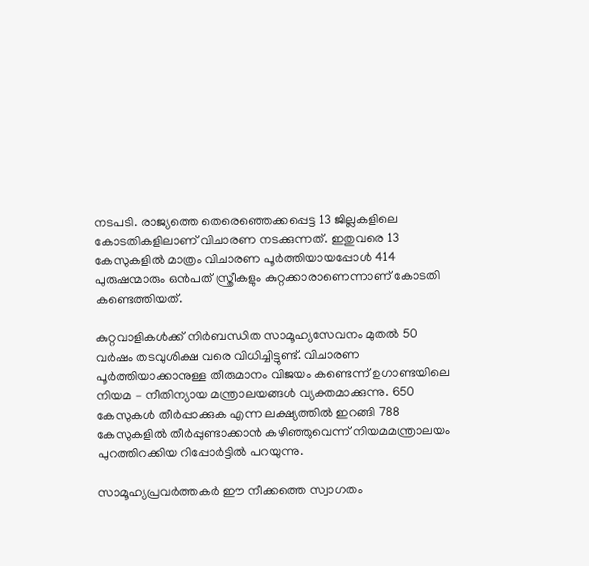നടപടി. രാജ്യത്തെ തെരെഞ്ഞെക്കപ്പെട്ട 13 ജില്ലകളിലെ കോടതികളിലാണ് വിചാരണ നടക്കുന്നത്. ഇതുവരെ 13 കേസുകളില്‍ മാത്രം വിചാരണ പൂര്‍ത്തിയായപ്പോള്‍ 414 പുരുഷന്മാരും ഒൻപത് സ്ത്രീകളും കുറ്റക്കാരാണെന്നാണ് കോടതി കണ്ടെത്തിയത്.

കുറ്റവാളികള്‍ക്ക് നിര്‍ബന്ധിത സാമൂഹ്യസേവനം മുതല്‍ 50 വർഷം തടവുശിക്ഷ വരെ വിധിച്ചിട്ടുണ്ട്. വിചാരണ പൂര്‍ത്തിയാക്കാനുള്ള തീരുമാനം വിജയം കണ്ടെന്ന് ഉഗാണ്ടയിലെ നിയമ – നീതിന്യായ മന്ത്രാലയങ്ങള്‍ വ്യക്തമാക്കുന്നു. 650 കേസുകള്‍ തീര്‍പ്പാക്കുക എന്ന ലക്ഷ്യത്തില്‍ ഇറങ്ങി 788 കേസുകളിൽ തീര്‍പ്പുണ്ടാക്കാന്‍ കഴിഞ്ഞുവെന്ന് നിയമമന്ത്രാലയം പുറത്തിറക്കിയ റിപ്പോര്‍ട്ടില്‍ പറയുന്നു.

സാമൂഹ്യപ്രവര്‍ത്തകര്‍ ഈ നീക്കത്തെ സ്വാഗതം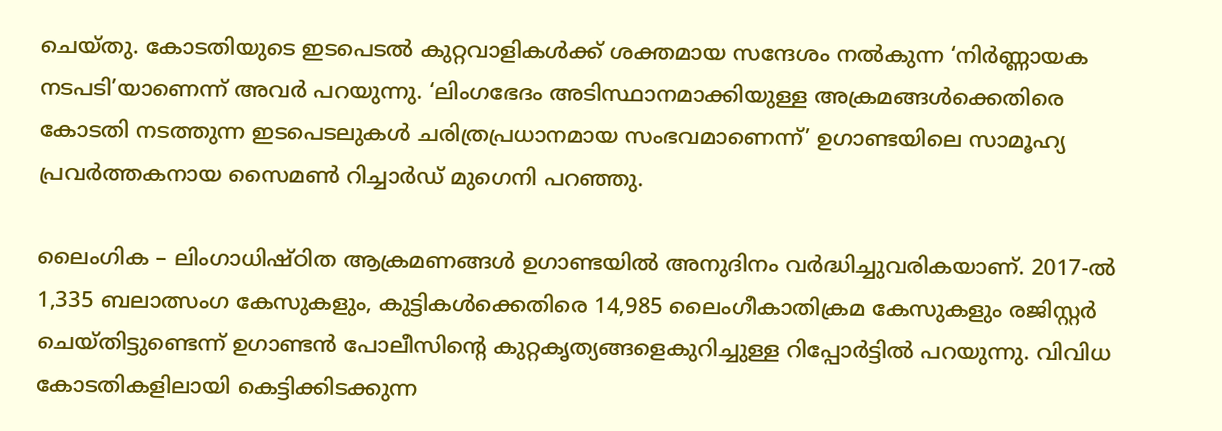ചെയ്തു. കോടതിയുടെ ഇടപെടല്‍ കുറ്റവാളികള്‍ക്ക് ശക്തമായ സന്ദേശം നല്‍കുന്ന ‘നിർണ്ണായക നടപടി’യാണെന്ന് അവര്‍ പറയുന്നു. ‘ലിംഗഭേദം അടിസ്ഥാനമാക്കിയുള്ള അക്രമങ്ങള്‍ക്കെതിരെ കോടതി നടത്തുന്ന ഇടപെടലുകള്‍ ചരിത്രപ്രധാനമായ സംഭവമാണെന്ന്’ ഉഗാണ്ടയിലെ സാമൂഹ്യ പ്രവര്‍ത്തകനായ സൈമൺ റിച്ചാർഡ് മുഗെനി പറഞ്ഞു.

ലൈംഗിക – ലിംഗാധിഷ്ഠിത ആക്രമണങ്ങൾ ഉഗാണ്ടയില്‍ അനുദിനം വർദ്ധിച്ചുവരികയാണ്. 2017-ൽ 1,335 ബലാത്സംഗ കേസുകളും, കുട്ടികള്‍ക്കെതിരെ 14,985 ലൈംഗീകാതിക്രമ കേസുകളും രജിസ്റ്റര്‍ ചെയ്തിട്ടുണ്ടെന്ന് ഉഗാണ്ടൻ പോലീസിന്‍റെ കുറ്റകൃത്യങ്ങളെകുറിച്ചുള്ള റിപ്പോർട്ടിൽ പറയുന്നു. വിവിധ കോടതികളിലായി കെട്ടിക്കിടക്കുന്ന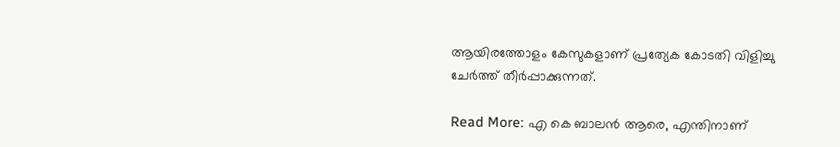ആയിരത്തോളം കേസുകളാണ് പ്രത്യേക കോടതി വിളിച്ചു ചേര്‍ത്ത് തീര്‍പ്പാക്കുന്നത്.

Read More: എ കെ ബാലന്‍ ആരെ, എന്തിനാണ്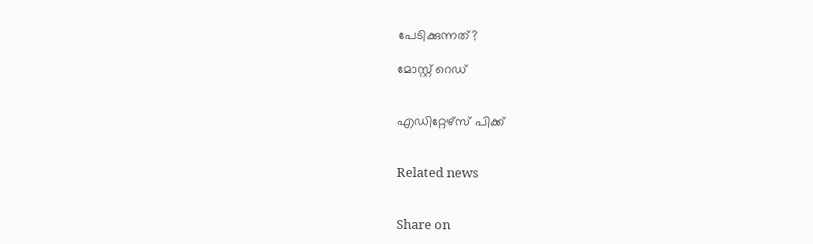പേടിക്കുന്നത്?

മോസ്റ്റ് റെഡ്


എഡിറ്റേഴ്സ് പിക്ക്


Related news


Share on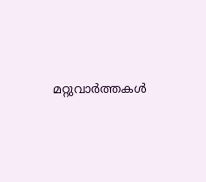മറ്റുവാര്‍ത്തകള്‍